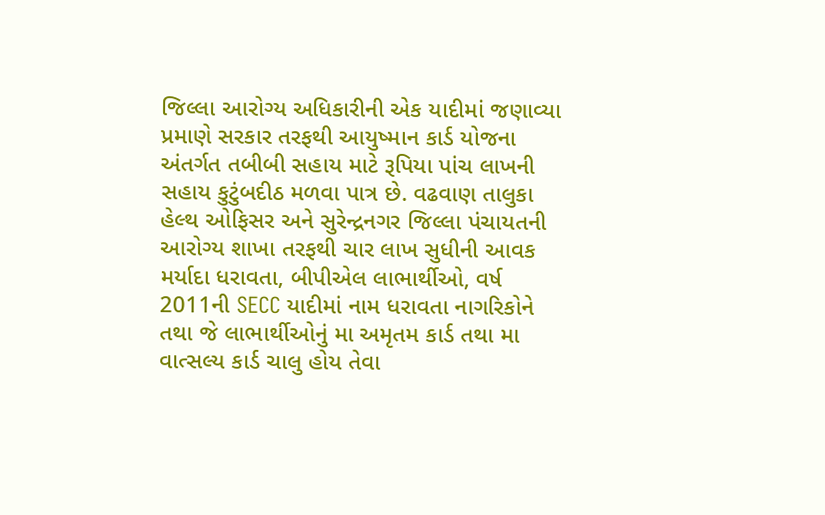જિલ્લા આરોગ્ય અધિકારીની એક યાદીમાં જણાવ્યા પ્રમાણે સરકાર તરફથી આયુષ્માન કાર્ડ યોજના અંતર્ગત તબીબી સહાય માટે રૂપિયા પાંચ લાખની સહાય કુટુંબદીઠ મળવા પાત્ર છે. વઢવાણ તાલુકા હેલ્થ ઓફિસર અને સુરેન્દ્રનગર જિલ્લા પંચાયતની આરોગ્ય શાખા તરફથી ચાર લાખ સુધીની આવક મર્યાદા ધરાવતા, બીપીએલ લાભાર્થીઓ, વર્ષ 2011ની SECC યાદીમાં નામ ધરાવતા નાગરિકોને તથા જે લાભાર્થીઓનું મા અમૃતમ કાર્ડ તથા મા વાત્સલ્ય કાર્ડ ચાલુ હોય તેવા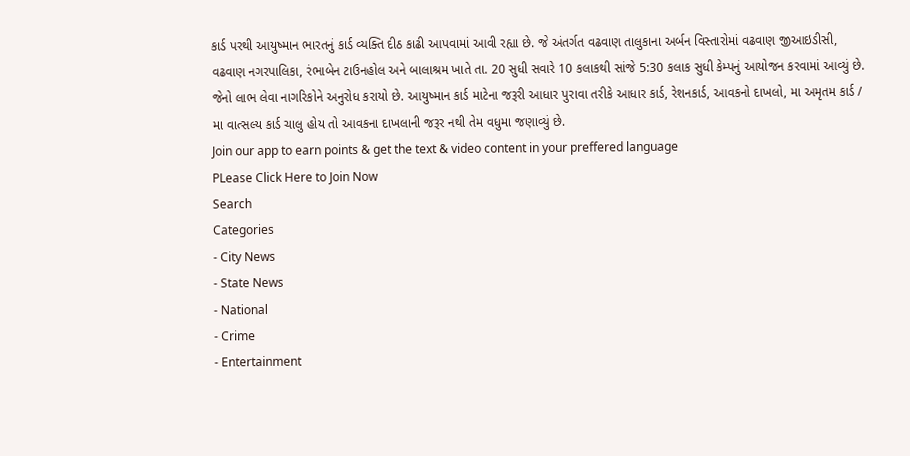કાર્ડ પરથી આયુષ્માન ભારતનું કાર્ડ વ્યક્તિ દીઠ કાઢી આપવામાં આવી રહ્યા છે. જે અંતર્ગત વઢવાણ તાલુકાના અર્બન વિસ્તારોમાં વઢવાણ જીઆઇડીસી, વઢવાણ નગરપાલિકા, રંભાબેન ટાઉનહોલ અને બાલાશ્રમ ખાતે તા. 20 સુધી સવારે 10 કલાકથી સાંજે 5:30 કલાક સુધી કેમ્પનું આયોજન કરવામાં આવ્યું છે. જેનો લાભ લેવા નાગરિકોને અનુરોધ કરાયો છે. આયુષ્માન કાર્ડ માટેના જરૂરી આધાર પુરાવા તરીકે આધાર કાર્ડ, રેશનકાર્ડ, આવકનો દાખલો, મા અમૃતમ કાર્ડ / મા વાત્સલ્ય કાર્ડ ચાલુ હોય તો આવકના દાખલાની જરૂર નથી તેમ વધુમા જણાવ્યું છે.
Join our app to earn points & get the text & video content in your preffered language
PLease Click Here to Join Now
Search
Categories
- City News
- State News
- National
- Crime
- Entertainment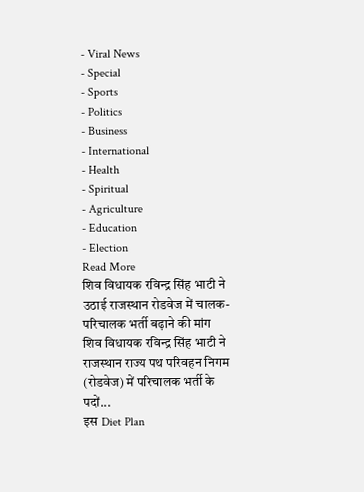- Viral News
- Special
- Sports
- Politics
- Business
- International
- Health
- Spiritual
- Agriculture
- Education
- Election
Read More
शिव विधायक रविन्द्र सिंह भाटी ने उठाई राजस्थान रोडवेज में चालक-परिचालक भर्ती बढ़ाने की मांग
शिव विधायक रविन्द्र सिंह भाटी ने राजस्थान राज्य पथ परिवहन निगम (रोडवेज) में परिचालक भर्ती के पदों...
इस Diet Plan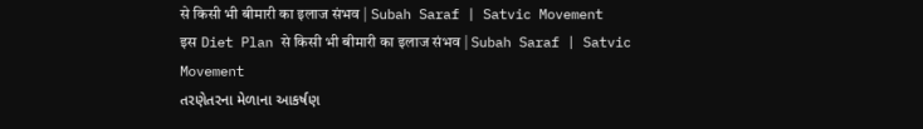से किसी भी बीमारी का इलाज संभव | Subah Saraf | Satvic Movement
इस Diet Plan से किसी भी बीमारी का इलाज संभव | Subah Saraf | Satvic Movement
તરણેતરના મેળાના આકર્ષણ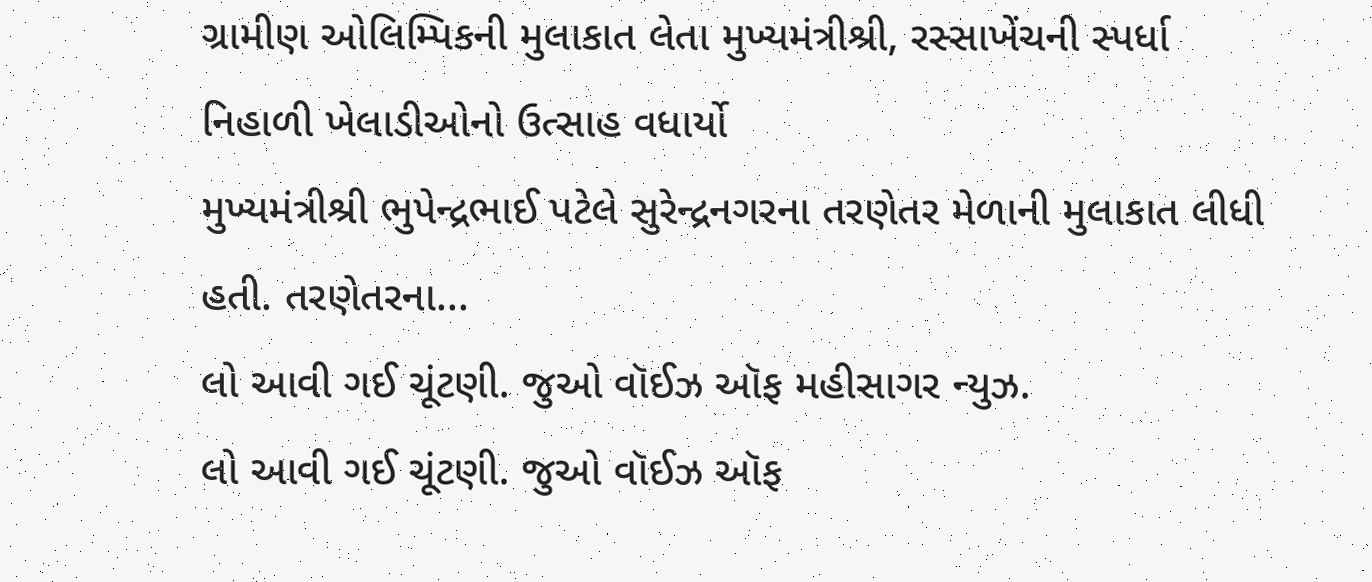ગ્રામીણ ઓલિમ્પિકની મુલાકાત લેતા મુખ્યમંત્રીશ્રી, રસ્સાખેંચની સ્પર્ધા નિહાળી ખેલાડીઓનો ઉત્સાહ વધાર્યો
મુખ્યમંત્રીશ્રી ભુપેન્દ્રભાઈ પટેલે સુરેન્દ્રનગરના તરણેતર મેળાની મુલાકાત લીધી હતી. તરણેતરના...
લો આવી ગઈ ચૂંટણી. જુઓ વૉઈઝ ઑફ મહીસાગર ન્યુઝ.
લો આવી ગઈ ચૂંટણી. જુઓ વૉઈઝ ઑફ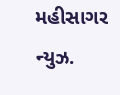મહીસાગર ન્યુઝ.